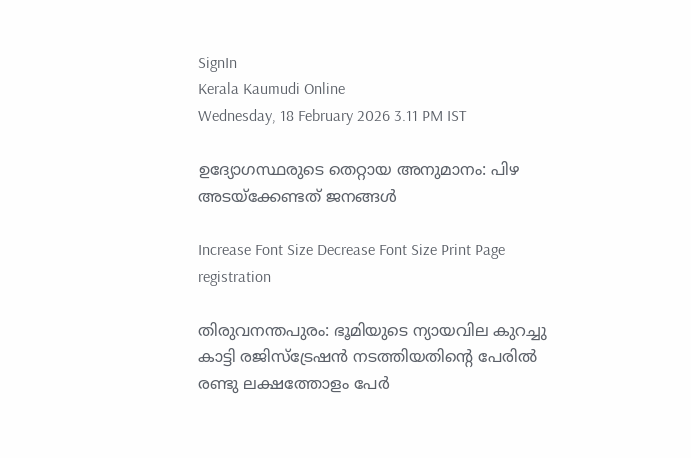SignIn
Kerala Kaumudi Online
Wednesday, 18 February 2026 3.11 PM IST

ഉദ്യോഗസ്ഥരുടെ തെറ്റായ അനുമാനം: പിഴ അടയ്ക്കേണ്ടത് ജനങ്ങൾ

Increase Font Size Decrease Font Size Print Page
registration

തിരുവനന്തപുരം: ഭൂമിയുടെ ന്യായവില കുറച്ചു കാട്ടി രജിസ്ട്രേഷൻ നടത്തിയതിന്റെ പേരിൽ രണ്ടു ലക്ഷത്തോളം പേർ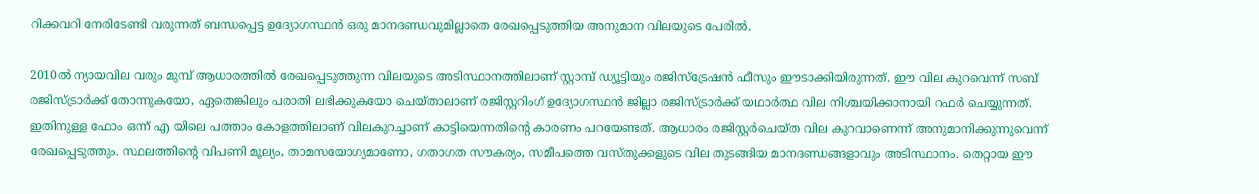റിക്കവറി നേരിടേണ്ടി വരുന്നത് ബന്ധപ്പെട്ട ഉദ്യോഗസ്ഥൻ ഒരു മാനദണ്ഡവുമില്ലാതെ രേഖപ്പെടുത്തിയ അനുമാന വിലയുടെ പേരിൽ.

2010ൽ ന്യായവില വരും മുമ്പ് ആധാരത്തിൽ രേഖപ്പെടുത്തുന്ന വിലയുടെ അടിസ്ഥാനത്തിലാണ് സ്റ്റാമ്പ് ഡ്യൂട്ടിയും രജിസ്ട്രേഷൻ ഫീസും ഈടാക്കിയിരുന്നത്. ഈ വില കുറവെന്ന് സബ് രജിസ്ട്രാർക്ക് തോന്നുകയോ, ഏതെങ്കിലും പരാതി ലഭിക്കുകയോ ചെയ്താലാണ് രജിസ്റ്ററിംഗ് ഉദ്യോഗസ്ഥൻ ജില്ലാ രജിസ്ട്രാർക്ക് യഥാർത്ഥ വില നിശ്ചയിക്കാനായി റഫർ ചെയ്യുന്നത്. ഇതിനുള്ള ഫോം ഒന്ന് എ യിലെ പത്താം കോളത്തിലാണ് വിലകുറച്ചാണ് കാട്ടിയെന്നതിന്റെ കാരണം പറയേണ്ടത്. ആധാരം രജിസ്റ്റർചെയ്ത വില കുറവാണെന്ന് അനുമാനിക്കുന്നുവെന്ന് രേഖപ്പെടുത്തും. സ്ഥലത്തിന്റെ വിപണി മൂല്യം, താമസയോഗ്യമാണോ, ഗതാഗത സൗകര്യം, സമീപത്തെ വസ്തുക്കളുടെ വില തുടങ്ങിയ മാനദണ്ഡങ്ങളാവും അടിസ്ഥാനം. തെറ്റായ ഈ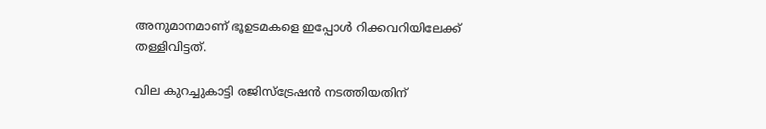അനുമാനമാണ് ഭൂഉടമകളെ ഇപ്പോൾ റിക്കവറിയിലേക്ക് തള്ളിവിട്ടത്.

വില കുറച്ചുകാട്ടി രജിസ്ട്രേഷൻ നടത്തിയതിന്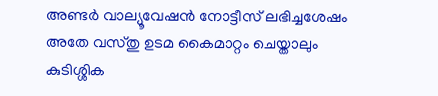അണ്ടർ വാല്യൂവേഷൻ നോട്ടീസ് ലഭിച്ചശേഷം അതേ വസ്തു ഉടമ കൈമാറ്റം ചെയ്താലും കുടിശ്ശിക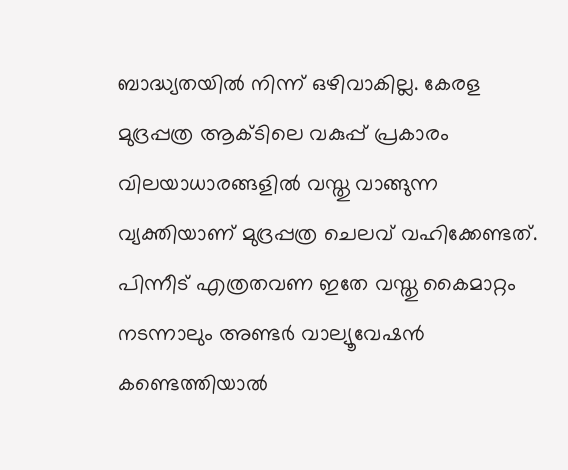ബാദ്ധ്യതയിൽ നിന്ന് ഒഴിവാകില്ല. കേരള മുദ്രപ്പത്ര ആക്ടിലെ വകുപ്പ് പ്രകാരം വിലയാധാരങ്ങളിൽ വസ്തു വാങ്ങുന്ന വ്യക്തിയാണ് മുദ്രപ്പത്ര ചെലവ് വഹിക്കേണ്ടത്. പിന്നീട് എത്രതവണ ഇതേ വസ്തു കൈമാറ്റം നടന്നാലും അണ്ടർ വാല്യൂവേഷൻ കണ്ടെത്തിയാൽ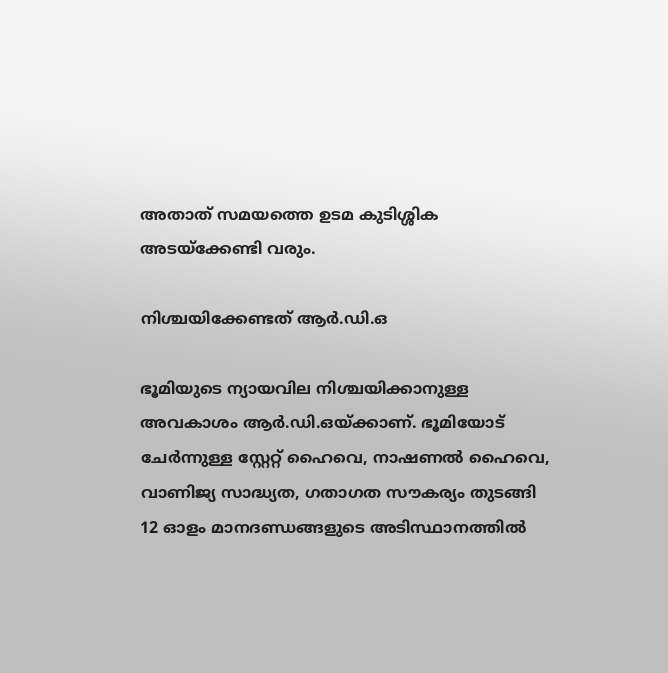അതാത് സമയത്തെ ഉടമ കുടിശ്ശിക അടയ്ക്കേണ്ടി വരും.

നിശ്ചയിക്കേണ്ടത് ആർ.ഡി.ഒ

ഭൂമിയുടെ ന്യായവില നിശ്ചയിക്കാനുള്ള അവകാശം ആർ.ഡി.ഒയ്ക്കാണ്. ഭൂമിയോട് ചേർന്നുള്ള സ്റ്റേറ്റ് ഹൈവെ, നാഷണൽ ഹൈവെ, വാണിജ്യ സാദ്ധ്യത, ഗതാഗത സൗകര്യം തുടങ്ങി 12 ഓളം മാനദണ്ഡങ്ങളുടെ അടിസ്ഥാനത്തിൽ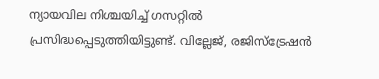ന്യായവില നിശ്ചയിച്ച് ഗസറ്റിൽ പ്രസിദ്ധപ്പെടുത്തിയിട്ടുണ്ട്. വില്ലേജ്, രജിസ്ട്രേഷൻ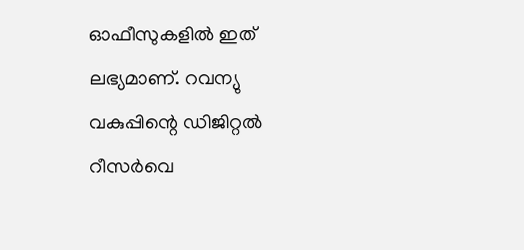ഓഫീസുകളിൽ ഇത് ലഭ്യമാണ്. റവന്യു വകുപ്പിന്റെ ഡിജിറ്റൽ റീസർവെ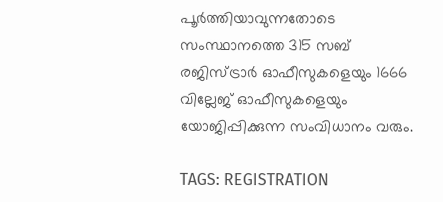പൂർത്തിയാവുന്നതോടെ സംസ്ഥാനത്തെ 315 സബ് രജിസ്ട്രാർ ഓഫീസുകളെയും 1666 വില്ലേജ് ഓഫീസുകളെയും യോജിപ്പിക്കുന്ന സംവിധാനം വരും.

TAGS: REGISTRATION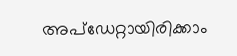അപ്ഡേറ്റായിരിക്കാം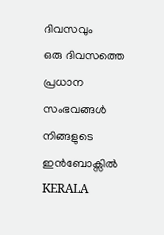ദിവസവും
ഒരു ദിവസത്തെ പ്രധാന സംഭവങ്ങൾ നിങ്ങളുടെ ഇൻബോക്സിൽ
KERALA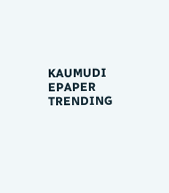KAUMUDI EPAPER
TRENDING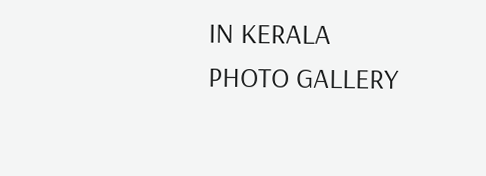IN KERALA
PHOTO GALLERY